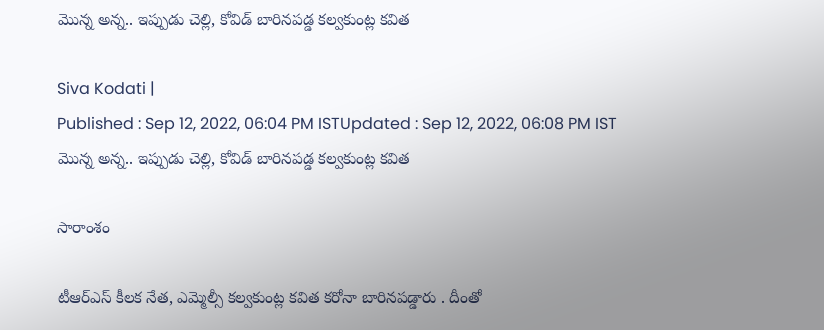మొన్న అన్న.. ఇప్పుడు చెల్లి, కోవిడ్ బారినపడ్డ కల్వకుంట్ల కవిత

Siva Kodati |
Published : Sep 12, 2022, 06:04 PM ISTUpdated : Sep 12, 2022, 06:08 PM IST
మొన్న అన్న.. ఇప్పుడు చెల్లి, కోవిడ్ బారినపడ్డ కల్వకుంట్ల కవిత

సారాంశం

టీఆర్ఎస్ కీలక నేత, ఎమ్మెల్సీ కల్వకుంట్ల కవిత కరోనా బారినపడ్డారు . దీంతో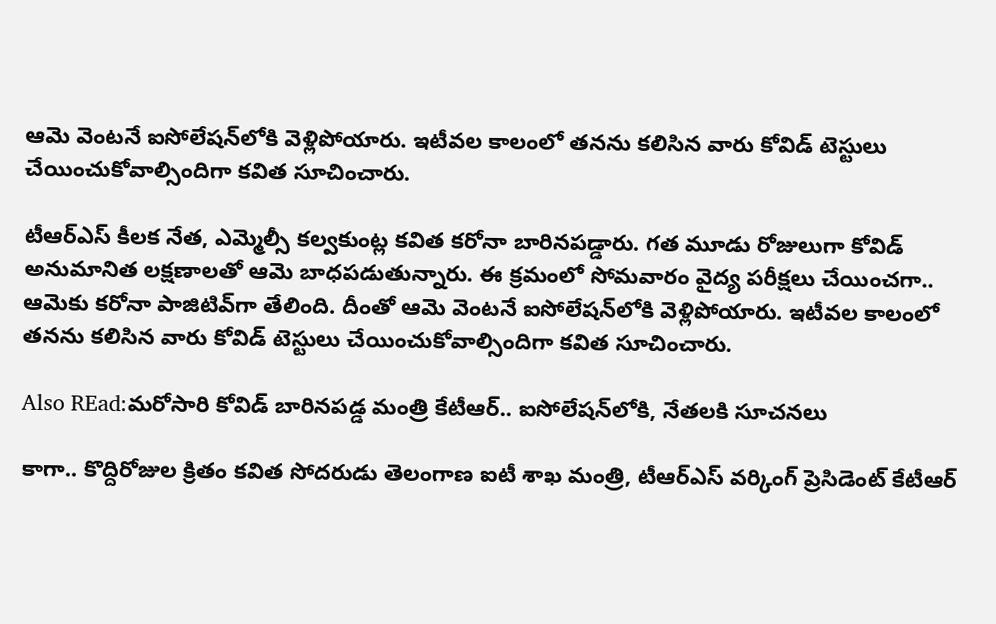ఆమె వెంటనే ఐసోలేషన్‌లోకి వెళ్లిపోయారు. ఇటీవల కాలంలో తనను కలిసిన వారు కోవిడ్ టెస్టులు చేయించుకోవాల్సిందిగా కవిత సూచించారు.

టీఆర్ఎస్ కీలక నేత, ఎమ్మెల్సీ కల్వకుంట్ల కవిత కరోనా బారినపడ్డారు. గత మూడు రోజులుగా కోవిడ్ అనుమానిత లక్షణాలతో ఆమె బాధపడుతున్నారు. ఈ క్రమంలో సోమవారం వైద్య పరీక్షలు చేయించగా.. ఆమెకు కరోనా పాజిటివ్‌గా తేలింది. దీంతో ఆమె వెంటనే ఐసోలేషన్‌లోకి వెళ్లిపోయారు. ఇటీవల కాలంలో తనను కలిసిన వారు కోవిడ్ టెస్టులు చేయించుకోవాల్సిందిగా కవిత సూచించారు.

Also REad:మరోసారి కోవిడ్ బారినపడ్డ మంత్రి కేటీఆర్.. ఐసోలేషన్‌లోకి, నేతలకి సూచనలు

కాగా.. కొద్దిరోజుల క్రితం కవిత సోదరుడు తెలంగాణ ఐటీ శాఖ మంత్రి, టీఆర్ఎస్ వర్కింగ్ ప్రెసిడెంట్ కేటీఆర్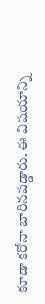కూడా కరోనా బారినపడ్డారు. ఈ విషయాన్ని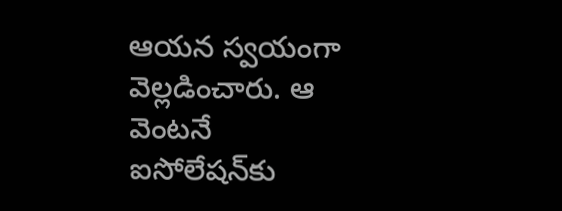ఆయన స్వయంగా వెల్లడించారు. ఆ వెంటనే ఐసోలేషన్‌కు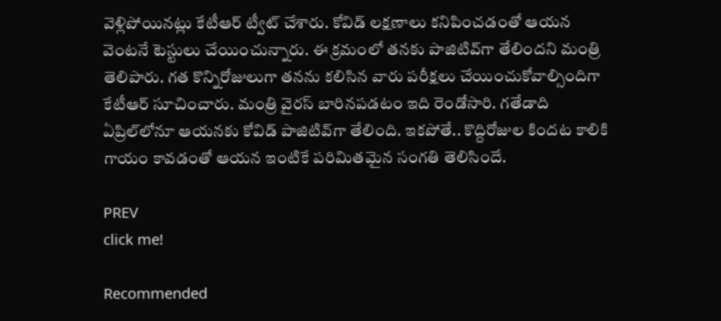వెళ్లిపోయినట్లు కేటీఆర్ ట్వీట్ చేశారు. కోవిడ్ లక్షణాలు కనిపించడంతో ఆయన వెంటనే టెస్టులు చేయించున్నారు. ఈ క్రమంలో తనకు పాజిటివ్‌గా తేలిందని మంత్రి తెలిపారు. గత కొన్నిరోజులుగా తనను కలిసిన వారు పరీక్షలు చేయించుకోవాల్సిందిగా కేటీఆర్ సూచించారు. మంత్రి వైరస్ బారినపడటం ఇది రెండోసారి. గతేడాది ఏప్రిల్‌లోనూ ఆయనకు కోవిడ్ పాజిటివ్‌గా తేలింది. ఇకపోతే.. కొద్దిరోజుల కిందట కాలికి గాయం కావడంతో ఆయన ఇంటికే పరిమితమైన సంగతి తెలిసిందే.

PREV
click me!

Recommended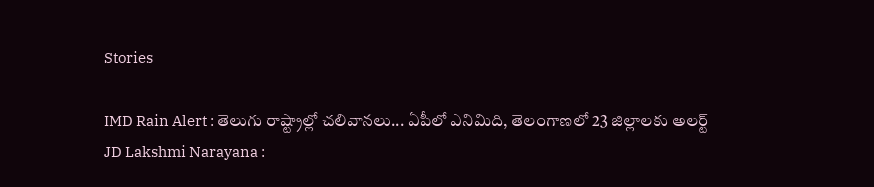Stories

IMD Rain Alert : తెలుగు రాష్ట్రాల్లో చలివానలు... ఏపీలో ఎనిమిది, తెలంగాణలో 23 జిల్లాలకు అలర్ట్
JD Lakshmi Narayana :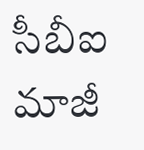సీబీఐ మాజీ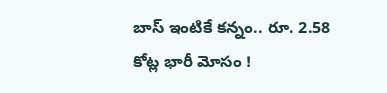బాస్ ఇంటికే కన్నం.. రూ. 2.58 కోట్ల భారీ మోసం !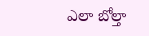ఎలా బోల్తా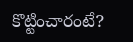కొట్టించారంటే?